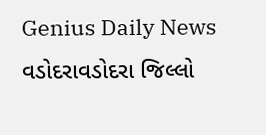Genius Daily News
વડોદરાવડોદરા જિલ્લો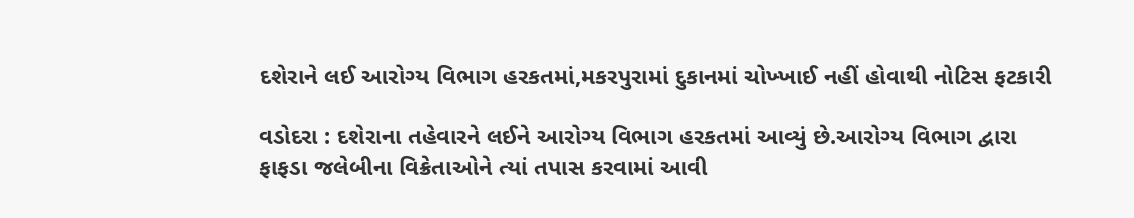દશેરાને લઈ આરોગ્ય વિભાગ હરકતમાં,મકરપુરામાં દુકાનમાં ચોખ્ખાઈ નહીં હોવાથી નોટિસ ફટકારી

વડોદરા : દશેરાના તહેવારને લઈને આરોગ્ય વિભાગ હરકતમાં આવ્યું છે.આરોગ્ય વિભાગ દ્વારા ફાફડા જલેબીના વિક્રેતાઓને ત્યાં તપાસ કરવામાં આવી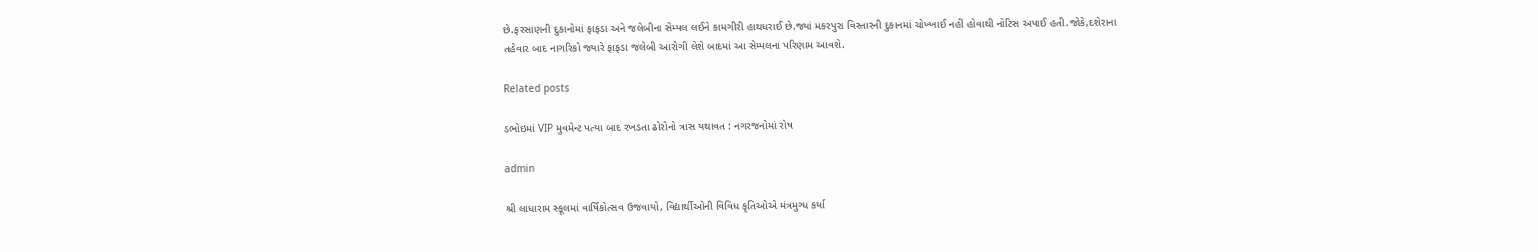છે.ફરસાણની દુકાનોમાં ફાફડા અને જલેબીના સેમ્પલ લઈને કામગીરી હાથધરાઈ છે.જ્યાં મકરપુરા વિસ્તારની દુકાનમાં ચોખ્ખાઈ નહીં હોવાથી નોટિસ અપાઈ હતી.જોકે,દશેરાના તહેવાર બાદ નાગરિકો જ્યારે ફાફડા જલેબી આરોગી લેશે બાદમાં આ સેમ્પલના પરિણામ આવશે.

Related posts

ડભોઇમાં VIP મુવમેન્ટ પત્યા બાદ રખડતા ઢોરોનો ત્રાસ યથાવત : નગરજનોમાં રોષ

admin

શ્રી લાધારામ સ્કૂલમાં વાર્ષિકોત્સવ ઉજવાયો, વિદ્યાર્થીઓની વિવિધ કૃતિઓએ મંત્રમુગ્ધ કર્યા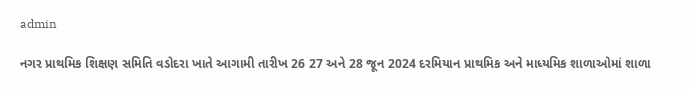admin

નગર પ્રાથમિક શિક્ષણ સમિતિ વડોદરા ખાતે આગામી તારીખ 26 27 અને 28 જૂન 2024 દરમિયાન પ્રાથમિક અને માધ્યમિક શાળાઓમાં શાળા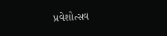પ્રવેશોત્સવ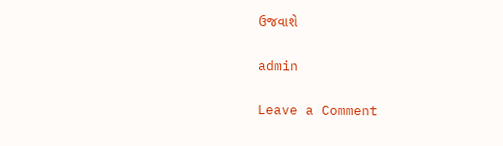ઉજવાશે

admin

Leave a Comment